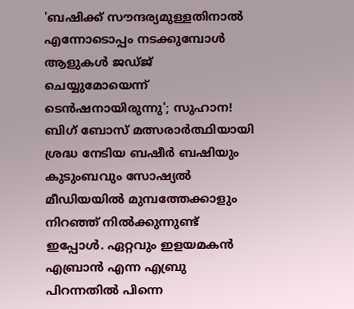'ബഷിക്ക് സൗന്ദര്യമുള്ളതിനാൽ എന്നോടൊപ്പം നടക്കുമ്പോൾ ആളുകൾ ജഡ്ജ് ചെയ്യുമോയെന്ന് ടെൻഷനായിരുന്നു'; സുഹാന!
ബിഗ് ബോസ് മത്സരാർത്ഥിയായി ശ്രദ്ധ നേടിയ ബഷീർ ബഷിയും കുടുംബവും സോഷ്യൽ മീഡിയയിൽ മുമ്പത്തേക്കാളും നിറഞ്ഞ് നിൽക്കുന്നുണ്ട് ഇപ്പോൾ. ഏറ്റവും ഇളയമകൻ എബ്രാൻ എന്ന എബ്രു പിറന്നതിൽ പിന്നെ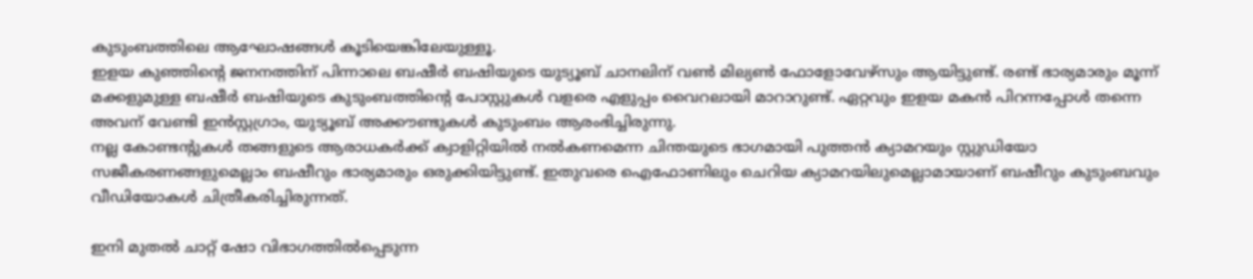കുടുംബത്തിലെ ആഘോഷങ്ങൾ കൂടിയെങ്കിലേയുള്ളൂ.
ഇളയ കുഞ്ഞിന്റെ ജനനത്തിന് പിന്നാലെ ബഷീർ ബഷിയുടെ യുട്യൂബ് ചാനലിന് വൺ മില്യൺ ഫോളോവേഴ്സും ആയിട്ടുണ്ട്. രണ്ട് ഭാര്യമാരും മൂന്ന് മക്കളുമുള്ള ബഷീർ ബഷിയുടെ കുടുംബത്തിന്റെ പോസ്റ്റുകൾ വളരെ എളുപ്പം വൈറലായി മാറാറുണ്ട്. ഏറ്റവും ഇളയ മകൻ പിറന്നപ്പോൾ തന്നെ അവന് വേണ്ടി ഇൻസ്റ്റഗ്രാം, യുട്യൂബ് അക്കൗണ്ടുകൾ കുടുംബം ആരംഭിച്ചിരുന്നു.
നല്ല കോണ്ടന്റുകൾ തങ്ങളുടെ ആരാധകർക്ക് ക്വാളിറ്റിയിൽ നൽകണമെന്ന ചിന്തയുടെ ഭാഗമായി പുത്തൻ ക്യാമറയും സ്റ്റുഡിയോ സജീകരണങ്ങളുമെല്ലാം ബഷീറും ഭാര്യമാരും ഒരുക്കിയിട്ടുണ്ട്. ഇതുവരെ ഐഫോണിലും ചെറിയ ക്യാമറയിലുമെല്ലാമായാണ് ബഷീറും കുടുംബവും വീഡിയോകൾ ചിത്രീകരിച്ചിരുന്നത്.

ഇനി മുതൽ ചാറ്റ് ഷോ വിഭാഗത്തിൽപ്പെടുന്ന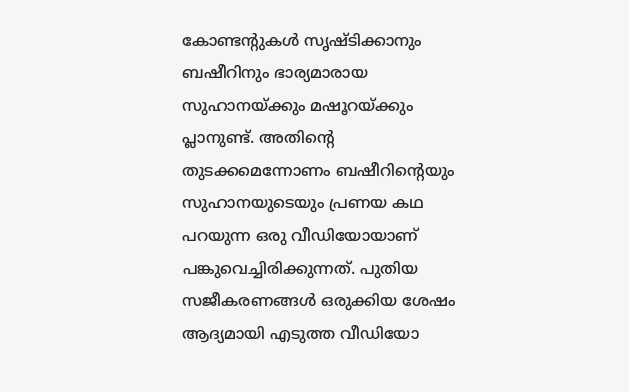കോണ്ടന്റുകൾ സൃഷ്ടിക്കാനും ബഷീറിനും ഭാര്യമാരായ സുഹാനയ്ക്കും മഷൂറയ്ക്കും പ്ലാനുണ്ട്. അതിന്റെ തുടക്കമെന്നോണം ബഷീറിന്റെയും സുഹാനയുടെയും പ്രണയ കഥ പറയുന്ന ഒരു വീഡിയോയാണ് പങ്കുവെച്ചിരിക്കുന്നത്. പുതിയ സജീകരണങ്ങൾ ഒരുക്കിയ ശേഷം ആദ്യമായി എടുത്ത വീഡിയോ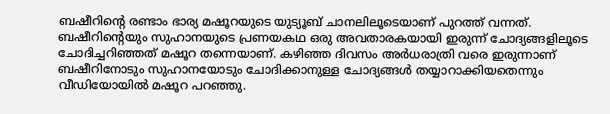ബഷീറിന്റെ രണ്ടാം ഭാര്യ മഷൂറയുടെ യുട്യൂബ് ചാനലിലൂടെയാണ് പുറത്ത് വന്നത്.
ബഷീറിന്റെയും സുഹാനയുടെ പ്രണയകഥ ഒരു അവതാരകയായി ഇരുന്ന് ചോദ്യങ്ങളിലൂടെ ചോദിച്ചറിഞ്ഞത് മഷൂറ തന്നെയാണ്. കഴിഞ്ഞ ദിവസം അർധരാത്രി വരെ ഇരുന്നാണ് ബഷീറിനോടും സുഹാനയോടും ചോദിക്കാനുള്ള ചോദ്യങ്ങൾ തയ്യാറാക്കിയതെന്നും വീഡിയോയിൽ മഷൂറ പറഞ്ഞു.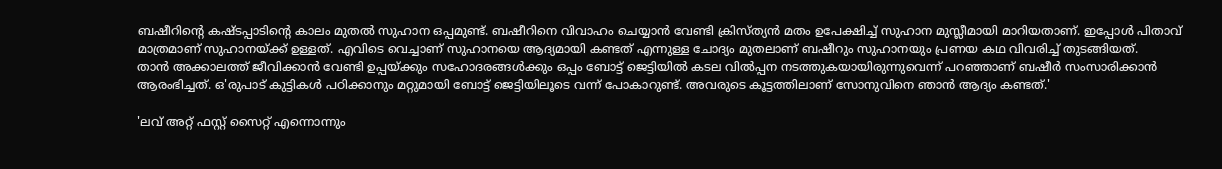ബഷീറിന്റെ കഷ്ടപ്പാടിന്റെ കാലം മുതൽ സുഹാന ഒപ്പമുണ്ട്. ബഷീറിനെ വിവാഹം ചെയ്യാൻ വേണ്ടി ക്രിസ്ത്യൻ മതം ഉപേക്ഷിച്ച് സുഹാന മുസ്ലീമായി മാറിയതാണ്. ഇപ്പോൾ പിതാവ് മാത്രമാണ് സുഹാനയ്ക്ക് ഉള്ളത്. എവിടെ വെച്ചാണ് സുഹാനയെ ആദ്യമായി കണ്ടത് എന്നുള്ള ചോദ്യം മുതലാണ് ബഷീറും സുഹാനയും പ്രണയ കഥ വിവരിച്ച് തുടങ്ങിയത്.
താൻ അക്കാലത്ത് ജീവിക്കാൻ വേണ്ടി ഉപ്പയ്ക്കും സഹോദരങ്ങൾക്കും ഒപ്പം ബോട്ട് ജെട്ടിയിൽ കടല വിൽപ്പന നടത്തുകയായിരുന്നുവെന്ന് പറഞ്ഞാണ് ബഷീർ സംസാരിക്കാൻ ആരംഭിച്ചത്. ഒ'രുപാട് കുട്ടികൾ പഠിക്കാനും മറ്റുമായി ബോട്ട് ജെട്ടിയിലൂടെ വന്ന് പോകാറുണ്ട്. അവരുടെ കൂട്ടത്തിലാണ് സോനുവിനെ ഞാൻ ആദ്യം കണ്ടത്.'

'ലവ് അറ്റ് ഫസ്റ്റ് സൈറ്റ് എന്നൊന്നും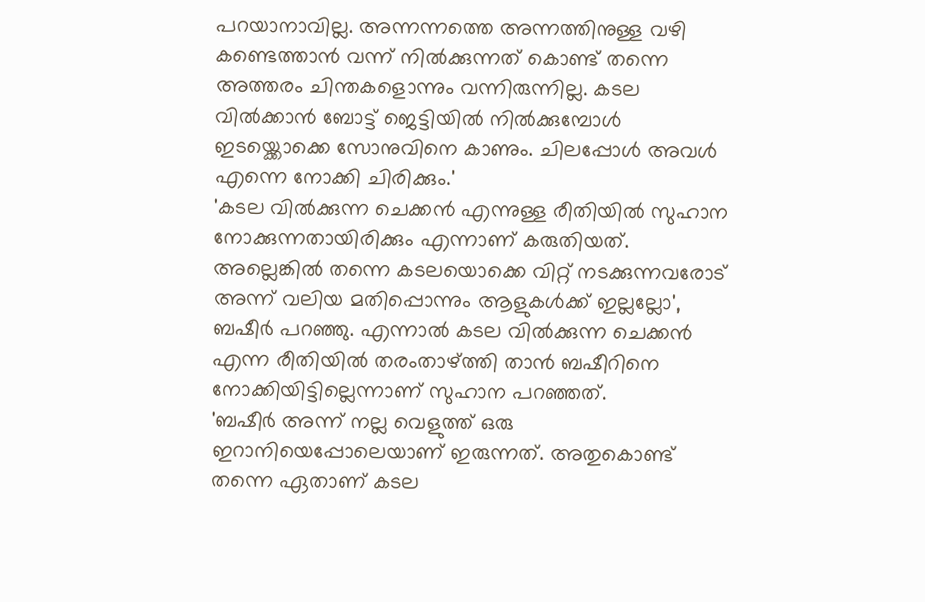പറയാനാവില്ല. അന്നന്നത്തെ അന്നത്തിനുള്ള വഴി കണ്ടെത്താൻ വന്ന് നിൽക്കുന്നത് കൊണ്ട് തന്നെ അത്തരം ചിന്തകളൊന്നും വന്നിരുന്നില്ല. കടല വിൽക്കാൻ ബോട്ട് ജെട്ടിയിൽ നിൽക്കുമ്പോൾ ഇടയ്ക്കൊക്കെ സോനുവിനെ കാണും. ചിലപ്പോൾ അവൾ എന്നെ നോക്കി ചിരിക്കും.'
'കടല വിൽക്കുന്ന ചെക്കൻ എന്നുള്ള രീതിയിൽ സുഹാന നോക്കുന്നതായിരിക്കും എന്നാണ് കരുതിയത്. അല്ലെങ്കിൽ തന്നെ കടലയൊക്കെ വിറ്റ് നടക്കുന്നവരോട് അന്ന് വലിയ മതിപ്പൊന്നും ആളുകൾക്ക് ഇല്ലല്ലോ', ബഷീർ പറഞ്ഞു. എന്നാൽ കടല വിൽക്കുന്ന ചെക്കൻ എന്ന രീതിയിൽ തരംതാഴ്ത്തി താൻ ബഷീറിനെ നോക്കിയിട്ടില്ലെന്നാണ് സുഹാന പറഞ്ഞത്.
'ബഷീർ അന്ന് നല്ല വെളുത്ത് ഒരു ഇറാനിയെപ്പോലെയാണ് ഇരുന്നത്. അതുകൊണ്ട് തന്നെ ഏതാണ് കടല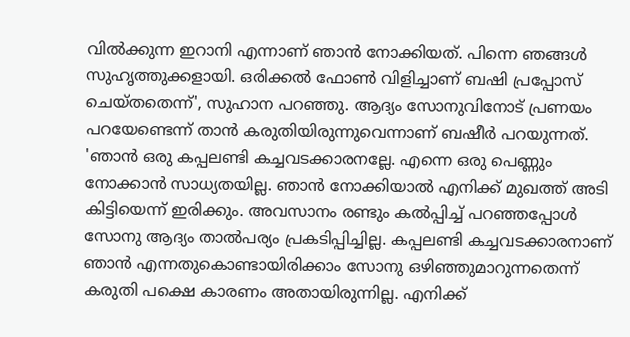വിൽക്കുന്ന ഇറാനി എന്നാണ് ഞാൻ നോക്കിയത്. പിന്നെ ഞങ്ങൾ സുഹൃത്തുക്കളായി. ഒരിക്കൽ ഫോൺ വിളിച്ചാണ് ബഷി പ്രപ്പോസ് ചെയ്തതെന്ന്', സുഹാന പറഞ്ഞു. ആദ്യം സോനുവിനോട് പ്രണയം പറയേണ്ടെന്ന് താൻ കരുതിയിരുന്നുവെന്നാണ് ബഷീർ പറയുന്നത്.
'ഞാൻ ഒരു കപ്പലണ്ടി കച്ചവടക്കാരനല്ലേ. എന്നെ ഒരു പെണ്ണും നോക്കാൻ സാധ്യതയില്ല. ഞാൻ നോക്കിയാൽ എനിക്ക് മുഖത്ത് അടി കിട്ടിയെന്ന് ഇരിക്കും. അവസാനം രണ്ടും കൽപ്പിച്ച് പറഞ്ഞപ്പോൾ സോനു ആദ്യം താൽപര്യം പ്രകടിപ്പിച്ചില്ല. കപ്പലണ്ടി കച്ചവടക്കാരനാണ് ഞാൻ എന്നതുകൊണ്ടായിരിക്കാം സോനു ഒഴിഞ്ഞുമാറുന്നതെന്ന് കരുതി പക്ഷെ കാരണം അതായിരുന്നില്ല. എനിക്ക്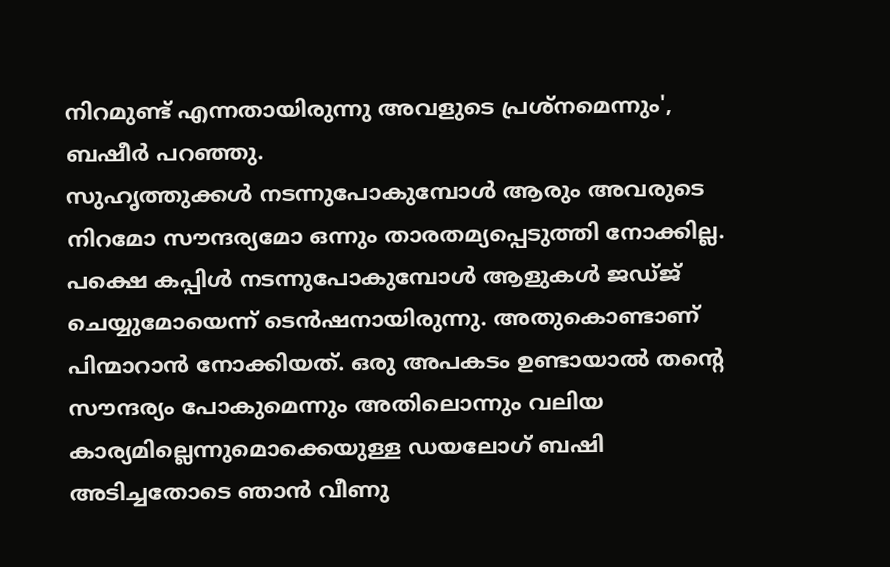നിറമുണ്ട് എന്നതായിരുന്നു അവളുടെ പ്രശ്നമെന്നും', ബഷീർ പറഞ്ഞു.
സുഹൃത്തുക്കൾ നടന്നുപോകുമ്പോൾ ആരും അവരുടെ നിറമോ സൗന്ദര്യമോ ഒന്നും താരതമ്യപ്പെടുത്തി നോക്കില്ല. പക്ഷെ കപ്പിൾ നടന്നുപോകുമ്പോൾ ആളുകൾ ജഡ്ജ് ചെയ്യുമോയെന്ന് ടെൻഷനായിരുന്നു. അതുകൊണ്ടാണ് പിന്മാറാൻ നോക്കിയത്. ഒരു അപകടം ഉണ്ടായാൽ തന്റെ സൗന്ദര്യം പോകുമെന്നും അതിലൊന്നും വലിയ കാര്യമില്ലെന്നുമൊക്കെയുള്ള ഡയലോഗ് ബഷി അടിച്ചതോടെ ഞാൻ വീണു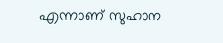എന്നാണ് സുഹാന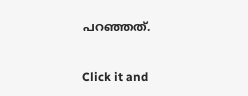പറഞ്ഞത്.


Click it and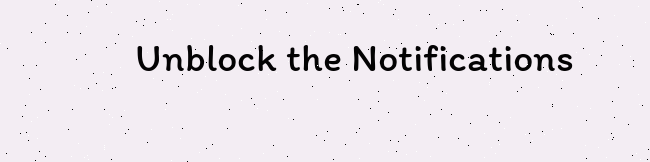Unblock the Notifications